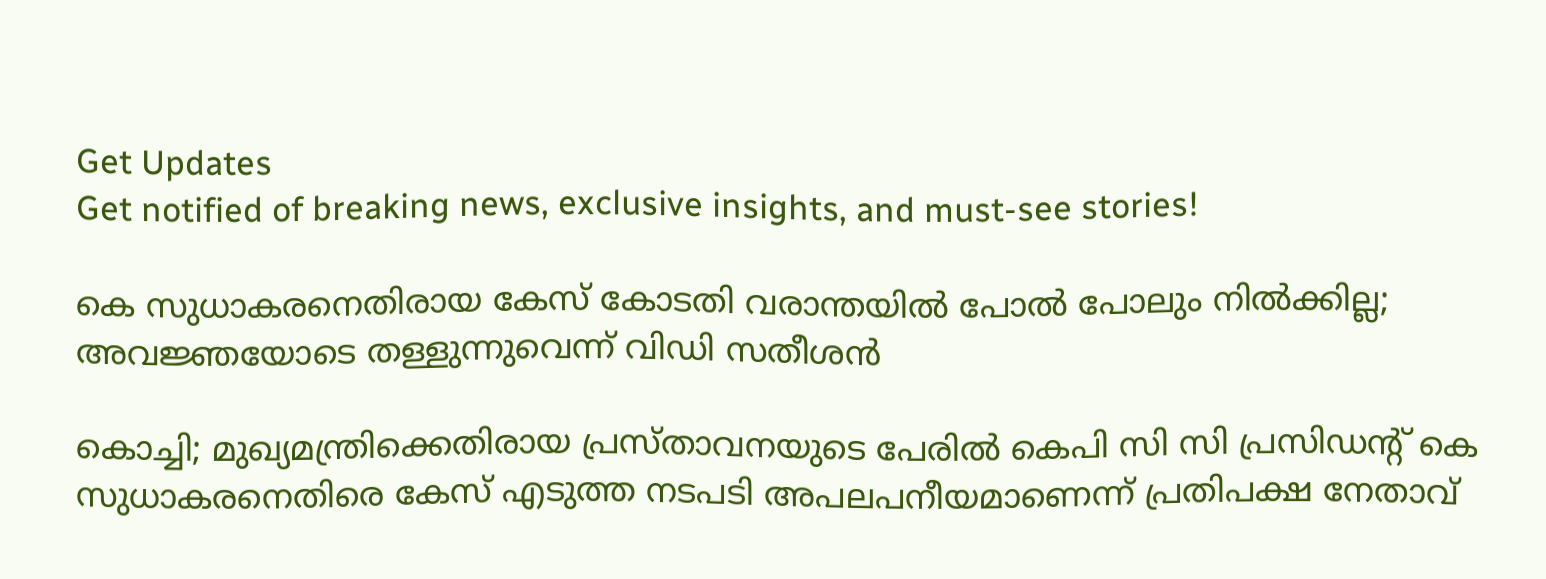Get Updates
Get notified of breaking news, exclusive insights, and must-see stories!

കെ സുധാകരനെതിരായ കേസ് കോടതി വരാന്തയിൽ പോൽ പോലും നിൽക്കില്ല; അവജ്ഞയോടെ തള്ളുന്നുവെന്ന് വിഡി സതീശൻ

കൊച്ചി; മുഖ്യമന്ത്രിക്കെതിരായ പ്രസ്താവനയുടെ പേരില്‍ കെപി സി സി പ്രസിഡന്റ് കെ സുധാകരനെതിരെ കേസ് എടുത്ത നടപടി അപലപനീയമാണെന്ന് പ്രതിപക്ഷ നേതാവ്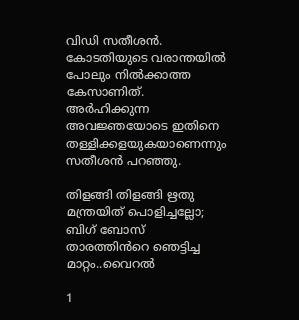വിഡി സതീശൻ. കോടതിയുടെ വരാന്തയില്‍ പോലും നില്‍ക്കാത്ത കേസാണിത്. അര്‍ഹിക്കുന്ന അവജ്ഞയോടെ ഇതിനെ തള്ളിക്കളയുകയാണെന്നും സതീശൻ പറഞ്ഞു.

തിളങ്ങി തിളങ്ങി ഋതു മന്ത്രയിത് പൊളിച്ചല്ലോ; ബിഗ് ബോസ് താരത്തിൻറെ ഞെട്ടിച്ച മാറ്റം..വൈറൽ

1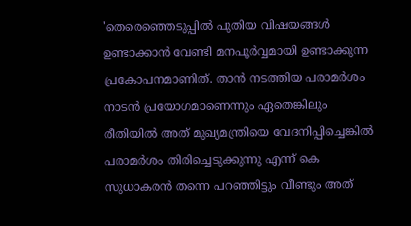'തെരെഞ്ഞെടുപ്പില്‍ പുതിയ വിഷയങ്ങള്‍ ഉണ്ടാക്കാന്‍ വേണ്ടി മനപൂര്‍വ്വമായി ഉണ്ടാക്കുന്ന പ്രകോപനമാണിത്. താൻ നടത്തിയ പരാമർശം നാടൻ പ്രയോഗമാണെന്നും ഏതെങ്കിലും രീതിയിൽ അത് മുഖ്യമന്ത്രിയെ വേദനിപ്പിച്ചെങ്കിൽ പരാമര്‍ശം തിരിച്ചെടുക്കുന്നു എന്ന് കെ സുധാകരന്‍ തന്നെ പറഞ്ഞിട്ടും വീണ്ടും അത്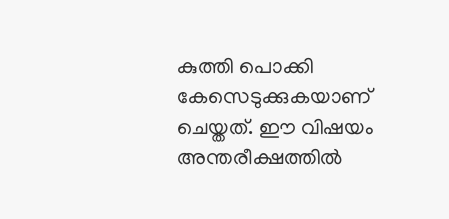കുത്തി പൊക്കി കേസെടുക്കുകയാണ് ചെയ്തത്. ഈ വിഷയം അന്തരീക്ഷത്തിൽ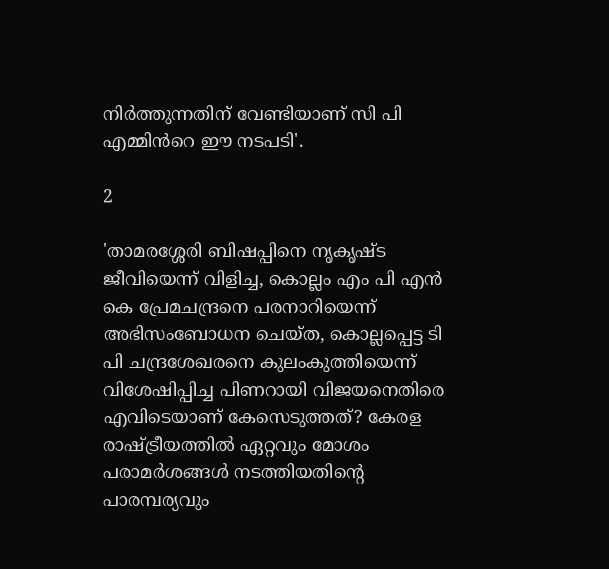നിർത്തുന്നതിന് വേണ്ടിയാണ് സി പി എമ്മിൻറെ ഈ നടപടി'.

2

'താമരശ്ശേരി ബിഷപ്പിനെ നൃകൃഷ്ട ജീവിയെന്ന് വിളിച്ച, കൊല്ലം എം പി എന്‍ കെ പ്രേമചന്ദ്രനെ പരനാറിയെന്ന് അഭിസംബോധന ചെയ്ത, കൊല്ലപ്പെട്ട ടി പി ചന്ദ്രശേഖരനെ കുലംകുത്തിയെന്ന് വിശേഷിപ്പിച്ച പിണറായി വിജയനെതിരെ എവിടെയാണ് കേസെടുത്തത്? കേരള രാഷ്ട്രീയത്തില്‍ ഏറ്റവും മോശം പരാമര്‍ശങ്ങള്‍ നടത്തിയതിന്റെ പാരമ്പര്യവും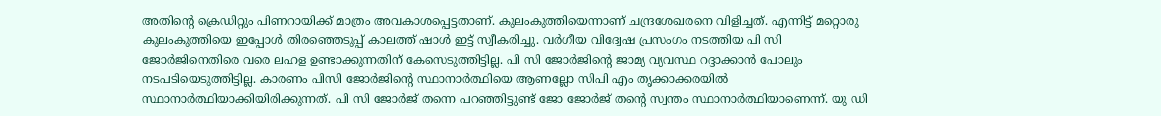അതിന്റെ ക്രെഡിറ്റും പിണറായിക്ക് മാത്രം അവകാശപ്പെട്ടതാണ്. കുലംകുത്തിയെന്നാണ് ചന്ദ്രശേഖരനെ വിളിച്ചത്. എന്നിട്ട് മറ്റൊരു കുലംകുത്തിയെ ഇപ്പോൾ തിരഞ്ഞെടുപ്പ് കാലത്ത് ഷാൾ ഇട്ട് സ്വീകരിച്ചു. വർഗീയ വിദ്വേഷ പ്രസംഗം നടത്തിയ പി സി ജോർജിനെതിരെ വരെ ലഹള ഉണ്ടാക്കുന്നതിന് കേസെടുത്തിട്ടില്ല. പി സി ജോർജിന്റെ ജാമ്യ വ്യവസ്ഥ റദ്ദാക്കാൻ പോലും നടപടിയെടുത്തിട്ടില്ല. കാരണം പിസി ജോർജിന്റെ സ്ഥാനാർത്ഥിയെ ആണല്ലോ സിപി എം തൃക്കാക്കരയിൽ സ്ഥാനാർത്ഥിയാക്കിയിരിക്കുന്നത്. പി സി ജോർജ് തന്നെ പറഞ്ഞിട്ടുണ്ട് ജോ ജോർജ് തന്റെ സ്വന്തം സ്ഥാനാർത്ഥിയാണെന്ന്. യു ഡി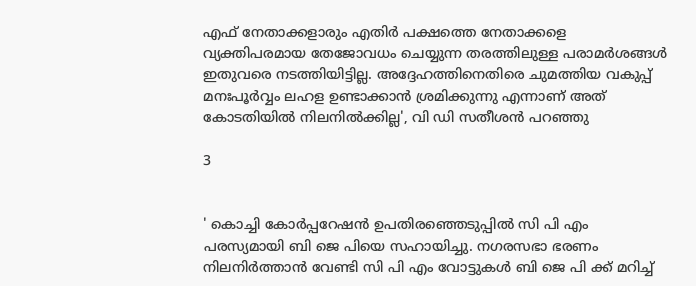എഫ് നേതാക്കളാരും എതിർ പക്ഷത്തെ നേതാക്കളെ വ്യക്തിപരമായ തേജോവധം ചെയ്യുന്ന തരത്തിലുള്ള പരാമർശങ്ങൾ ഇതുവരെ നടത്തിയിട്ടില്ല. അദ്ദേഹത്തിനെതിരെ ചുമത്തിയ വകുപ്പ് മനഃപൂര്‍വ്വം ലഹള ഉണ്ടാക്കാന്‍ ശ്രമിക്കുന്നു എന്നാണ് അത് കോടതിയില്‍ നിലനില്‍ക്കില്ല', വി ഡി സതീശൻ പറഞ്ഞു

3


' കൊച്ചി കോര്‍പ്പറേഷന്‍ ഉപതിരഞ്ഞെടുപ്പില്‍ സി പി എം പരസ്യമായി ബി ജെ പിയെ സഹായിച്ചു. നഗരസഭാ ഭരണം നിലനിര്‍ത്താന്‍ വേണ്ടി സി പി എം വോട്ടുകള്‍ ബി ജെ പി ക്ക് മറിച്ച്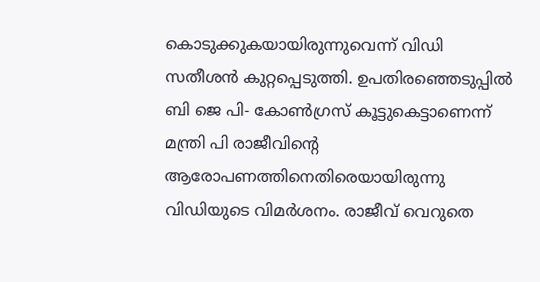കൊടുക്കുകയായിരുന്നുവെന്ന് വിഡി സതീശൻ കുറ്റപ്പെടുത്തി. ഉപതിരഞ്ഞെടുപ്പിൽ ബി ജെ പി- കോൺഗ്രസ് കൂട്ടുകെട്ടാണെന്ന് മന്ത്രി പി രാജീവിന്റെ ആരോപണത്തിനെതിരെയായിരുന്നു വിഡിയുടെ വിമർശനം. രാജീവ് വെറുതെ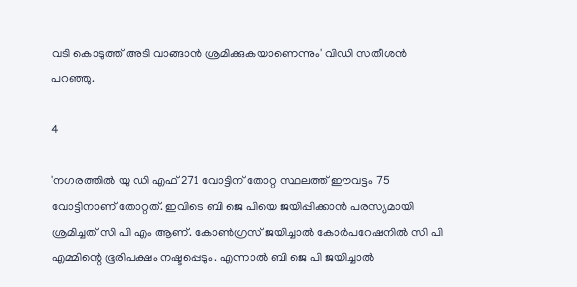വടി കൊടുത്ത് അടി വാങ്ങാൻ ശ്രമിക്കുകയാണെന്നും' വിഡി സതീശൻ പറഞ്ഞു.

4

'നഗരത്തിൽ യു ഡി എഫ് 271 വോട്ടിന് തോറ്റ സ്ഥലത്ത് ഈവട്ടം 75 വോട്ടിനാണ് തോറ്റത്. ഇവിടെ ബി ജെ പിയെ ജയിപ്പിക്കാൻ പരസ്യമായി ശ്രമിച്ചത് സി പി എം ആണ്. കോൺഗ്രസ് ജയിച്ചാൽ കോർപറേഷനിൽ സി പി എമ്മിന്റെ ഭൂരിപക്ഷം നഷ്ടപ്പെടും. എന്നാൽ ബി ജെ പി ജയിച്ചാൽ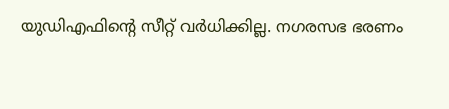യുഡിഎഫിന്റെ സീറ്റ് വർധിക്കില്ല. നഗരസഭ ഭരണം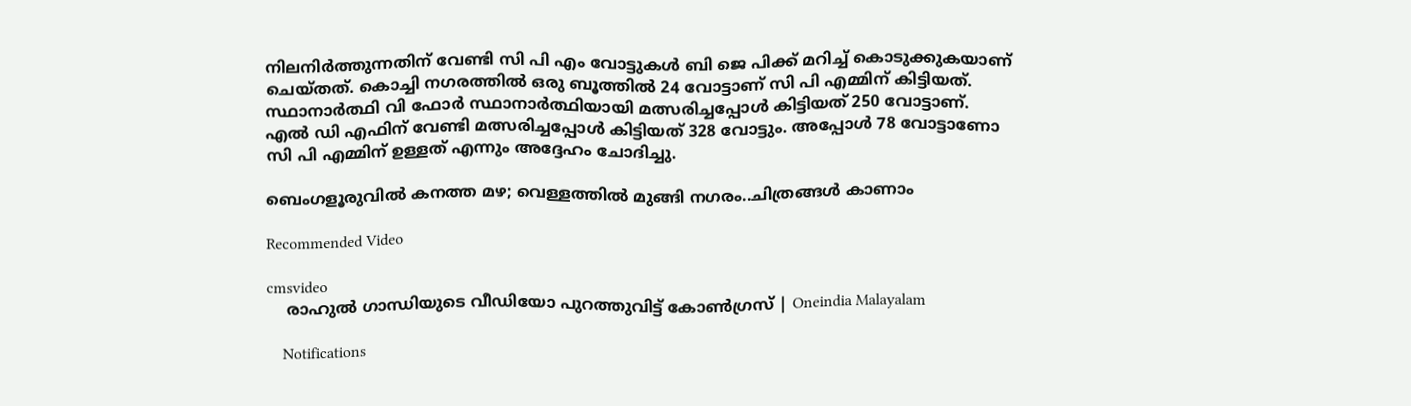നിലനിർത്തുന്നതിന് വേണ്ടി സി പി എം വോട്ടുകൾ ബി ജെ പിക്ക് മറിച്ച് കൊടുക്കുകയാണ് ചെയ്തത്. കൊച്ചി നഗരത്തിൽ ഒരു ബൂത്തില്‍ 24 വോട്ടാണ് സി പി എമ്മിന് കിട്ടിയത്. സ്ഥാനാര്‍ത്ഥി വി ഫോര്‍ സ്ഥാനാര്‍ത്ഥിയായി മത്സരിച്ചപ്പോള്‍ കിട്ടിയത് 250 വോട്ടാണ്. എല്‍ ഡി എഫിന് വേണ്ടി മത്സരിച്ചപ്പോള്‍ കിട്ടിയത് 328 വോട്ടും. അപ്പോള്‍ 78 വോട്ടാണോ സി പി എമ്മിന് ഉള്ളത് എന്നും അദ്ദേഹം ചോദിച്ചു.

ബെംഗളൂരുവിൽ കനത്ത മഴ; വെള്ളത്തിൽ മുങ്ങി നഗരം..ചിത്രങ്ങൾ കാണാം

Recommended Video

cmsvideo
    രാഹുല്‍ ഗാന്ധിയുടെ വീഡിയോ പുറത്തുവിട്ട് കോണ്‍ഗ്രസ് | Oneindia Malayalam

    Notifications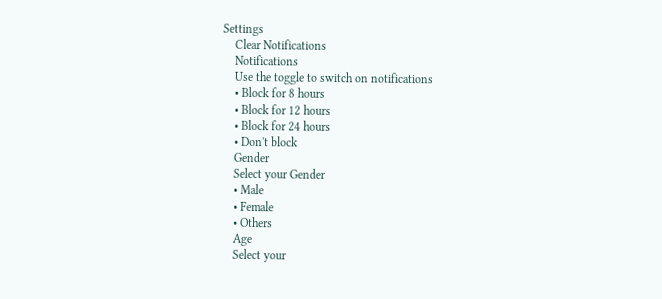Settings
    Clear Notifications
    Notifications
    Use the toggle to switch on notifications
    • Block for 8 hours
    • Block for 12 hours
    • Block for 24 hours
    • Don't block
    Gender
    Select your Gender
    • Male
    • Female
    • Others
    Age
    Select your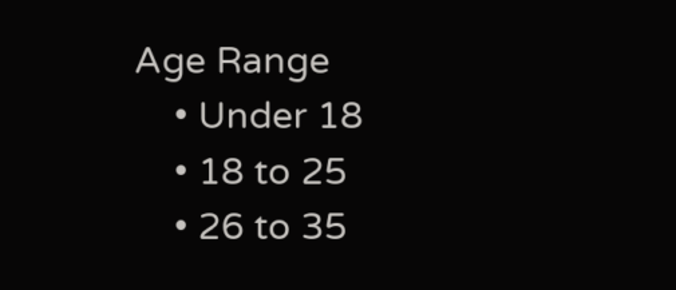Age Range
    • Under 18
    • 18 to 25
    • 26 to 35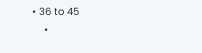• 36 to 45
    •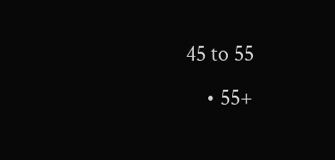45 to 55
    • 55+